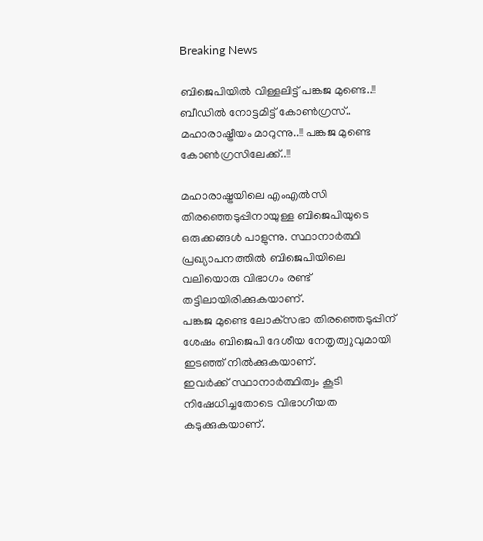Breaking News

ബിജെപിയില്‍ വിള്ളലിട്ട് പങ്കജ മുണ്ടെ..!! ബീഡില്‍ നോട്ടമിട്ട് കോണ്‍ഗ്രസ്.. മഹാരാഷ്ട്രീയം മാറുന്നു..!! പങ്കജ മുണ്ടെ കോൺഗ്രസിലേക്ക്..!!

മഹാരാഷ്ട്രയിലെ എംഎല്‍സി തിരഞ്ഞെടുപ്പിനായുള്ള ബിജെപിയുടെ ഒരുക്കങ്ങള്‍ പാളുന്നു. സ്ഥാനാര്‍ത്ഥി പ്രഖ്യാപനത്തില്‍ ബിജെപിയിലെ വലിയൊരു വിഭാഗം രണ്ട് തട്ടിലായിരിക്കുകയാണ്.
പങ്കജ മുണ്ടെ ലോക്‌സഭാ തിരഞ്ഞെടുപ്പിന് ശേഷം ബിജെപി ദേശീയ നേതൃത്വുവുമായി ഇടഞ്ഞ് നില്‍ക്കുകയാണ്.
ഇവര്‍ക്ക് സ്ഥാനാര്‍ത്ഥിത്വം കൂടി നിഷേധിച്ചതോടെ വിഭാഗീയത കടുക്കുകയാണ്.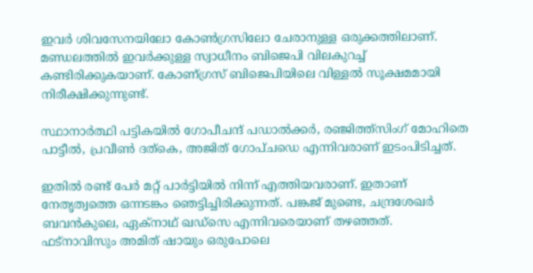ഇവര്‍ ശിവസേനയിലോ കോണ്‍ഗ്രസിലോ ചേരാനുള്ള ഒരുക്കത്തിലാണ്.
മണ്ഡലത്തില്‍ ഇവര്‍ക്കുള്ള സ്വാധീനം ബിജെപി വിലകുറച്ച് കണ്ടിരിക്കുകയാണ്. കോണ്ഗ്രസ് ബിജെപിയിലെ വിള്ളല്‍ സൂക്ഷമമായി നിരീക്ഷിക്കുന്നുണ്ട്.

സ്ഥാനാര്‍ത്ഥി പട്ടികയില്‍ ഗോപീചന്ദ് പഡാല്‍ക്കര്‍, രഞ്ജിത്ത്‌സിംഗ് മോഹിതെ പാട്ടീല്‍, പ്രവീണ്‍ ദത്‌കെ, അജിത് ഗോപ്ചഡെ എന്നിവരാണ് ഇടംപിടിച്ചത്.

ഇതില്‍ രണ്ട് പേര്‍ മറ്റ് പാര്‍ട്ടിയില്‍ നിന്ന് എത്തിയവരാണ്. ഇതാണ് നേതൃത്വത്തെ ഒന്നടങ്കം ഞെട്ടിച്ചിരിക്കുന്നത്. പങ്കജ് മുണ്ടെ, ചന്ദ്രശേഖര്‍ ബവന്‍കുലെ, ഏക്‌നാഥ് ഖഡ്‌സെ എന്നിവരെയാണ് തഴഞ്ഞത്.
ഫട്‌നാവിസും അമിത് ഷായും ഒരുപോലെ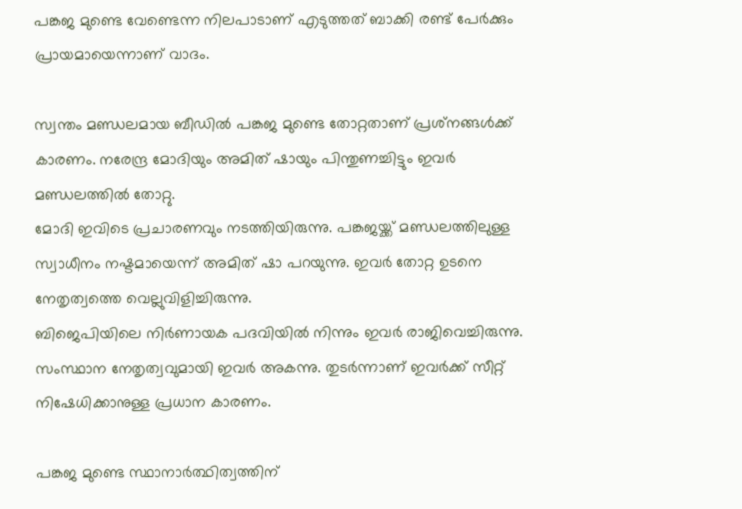പങ്കജ മുണ്ടെ വേണ്ടെന്ന നിലപാടാണ് എടുത്തത് ബാക്കി രണ്ട് പേര്‍ക്കും പ്രായമായെന്നാണ് വാദം.

സ്വന്തം മണ്ഡലമായ ബീഡില്‍ പങ്കജ മുണ്ടെ തോറ്റതാണ് പ്രശ്‌നങ്ങള്‍ക്ക് കാരണം. നരേന്ദ്ര മോദിയും അമിത് ഷായും പിന്തുണച്ചിട്ടും ഇവര്‍ മണ്ഡലത്തില്‍ തോറ്റു.
മോദി ഇവിടെ പ്രചാരണവും നടത്തിയിരുന്നു. പങ്കജയ്ക്ക് മണ്ഡലത്തിലുള്ള സ്വാധീനം നഷ്ടമായെന്ന് അമിത് ഷാ പറയുന്നു. ഇവര്‍ തോറ്റ ഉടനെ നേതൃത്വത്തെ വെല്ലുവിളിച്ചിരുന്നു.
ബിജെപിയിലെ നിര്‍ണായക പദവിയില്‍ നിന്നും ഇവര്‍ രാജിവെച്ചിരുന്നു. സംസ്ഥാന നേതൃത്വവുമായി ഇവര്‍ അകന്നു. തുടര്‍ന്നാണ് ഇവര്‍ക്ക് സീറ്റ് നിഷേധിക്കാനുള്ള പ്രധാന കാരണം.

പങ്കജ മുണ്ടെ സ്ഥാനാര്‍ത്ഥിത്വത്തിന്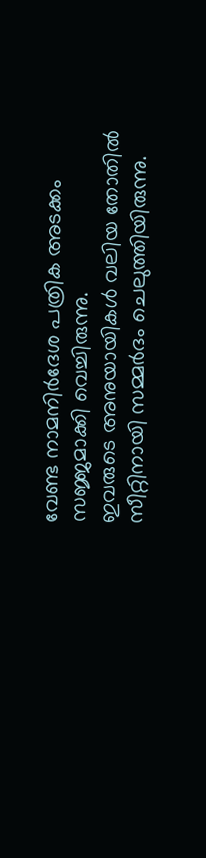വേണ്ട നാമനിര്‍ദേശ പത്രിക അടക്കം സജ്ജമാക്കി വെച്ചിരുന്നു.
ഇവരുടെ അനുയായികള്‍ വലിയ തോതില്‍ സീറ്റിനായി സമ്മര്‍ദം ചെലുത്തിയിരുന്നു.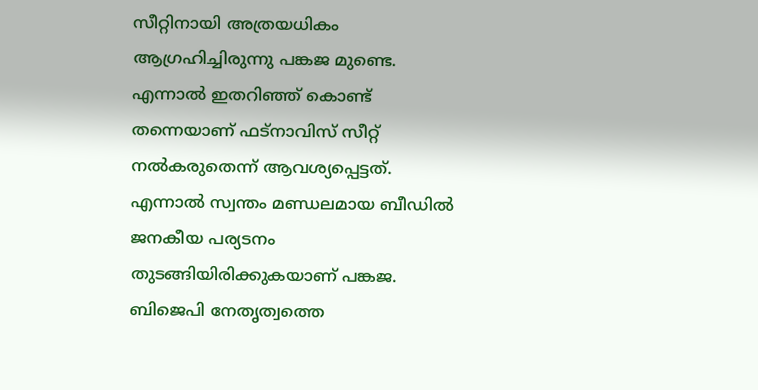സീറ്റിനായി അത്രയധികം ആഗ്രഹിച്ചിരുന്നു പങ്കജ മുണ്ടെ.
എന്നാല്‍ ഇതറിഞ്ഞ് കൊണ്ട് തന്നെയാണ് ഫട്‌നാവിസ് സീറ്റ് നല്‍കരുതെന്ന് ആവശ്യപ്പെട്ടത്. എന്നാല്‍ സ്വന്തം മണ്ഡലമായ ബീഡില്‍ ജനകീയ പര്യടനം തുടങ്ങിയിരിക്കുകയാണ് പങ്കജ. ബിജെപി നേതൃത്വത്തെ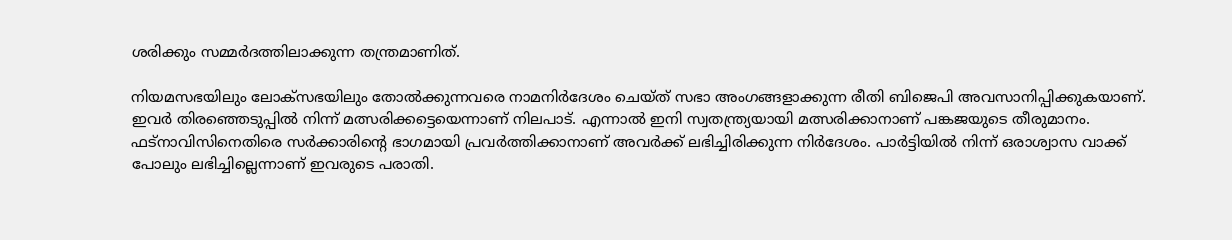ശരിക്കും സമ്മര്‍ദത്തിലാക്കുന്ന തന്ത്രമാണിത്.

നിയമസഭയിലും ലോക്‌സഭയിലും തോല്‍ക്കുന്നവരെ നാമനിര്‍ദേശം ചെയ്ത് സഭാ അംഗങ്ങളാക്കുന്ന രീതി ബിജെപി അവസാനിപ്പിക്കുകയാണ്.
ഇവര്‍ തിരഞ്ഞെടുപ്പില്‍ നിന്ന് മത്സരിക്കട്ടെയെന്നാണ് നിലപാട്. എന്നാല്‍ ഇനി സ്വതന്ത്ര്യയായി മത്സരിക്കാനാണ് പങ്കജയുടെ തീരുമാനം.
ഫട്‌നാവിസിനെതിരെ സര്‍ക്കാരിന്റെ ഭാഗമായി പ്രവര്‍ത്തിക്കാനാണ് അവര്‍ക്ക് ലഭിച്ചിരിക്കുന്ന നിര്‍ദേശം. പാര്‍ട്ടിയില്‍ നിന്ന് ഒരാശ്വാസ വാക്ക് പോലും ലഭിച്ചില്ലെന്നാണ് ഇവരുടെ പരാതി.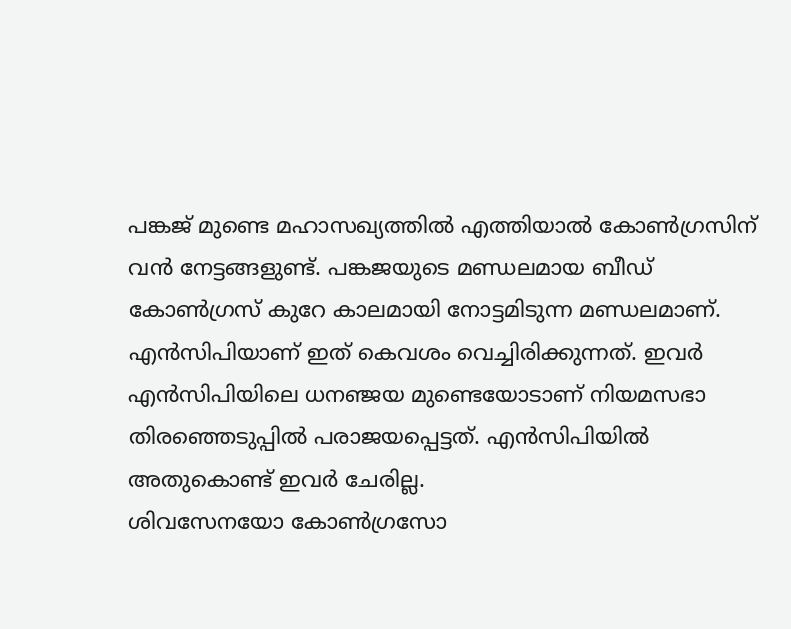പങ്കജ് മുണ്ടെ മഹാസഖ്യത്തില്‍ എത്തിയാല്‍ കോണ്‍ഗ്രസിന് വന്‍ നേട്ടങ്ങളുണ്ട്. പങ്കജയുടെ മണ്ഡലമായ ബീഡ് കോണ്‍ഗ്രസ് കുറേ കാലമായി നോട്ടമിടുന്ന മണ്ഡലമാണ്.
എന്‍സിപിയാണ് ഇത് കെവശം വെച്ചിരിക്കുന്നത്. ഇവര്‍ എന്‍സിപിയിലെ ധനഞ്ജയ മുണ്ടെയോടാണ് നിയമസഭാ തിരഞ്ഞെടുപ്പില്‍ പരാജയപ്പെട്ടത്. എന്‍സിപിയില്‍ അതുകൊണ്ട് ഇവര്‍ ചേരില്ല.
ശിവസേനയോ കോണ്‍ഗ്രസോ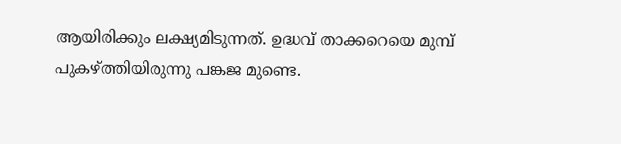ആയിരിക്കും ലക്ഷ്യമിടുന്നത്. ഉദ്ധവ് താക്കറെയെ മുമ്പ് പുകഴ്ത്തിയിരുന്നു പങ്കജ മുണ്ടെ.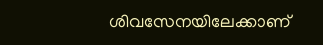ശിവസേനയിലേക്കാണ്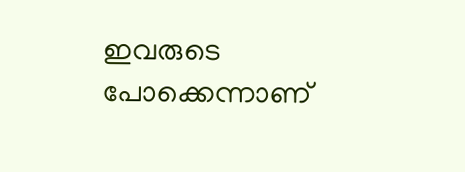ഇവരുടെ പോക്കെന്നാണ്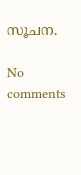സൂചന.

No comments